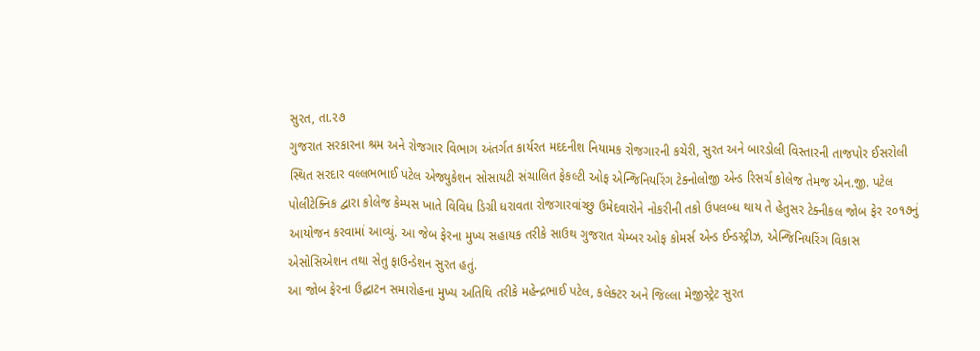સુરત, તા.૨૭
ગુજરાત સરકારના શ્રમ અને રોજગાર વિભાગ અંતર્ગત કાર્યરત મદદનીશ નિયામક રોજગારની કચેરી, સુરત અને બારડોલી વિસ્તારની તાજપોર ઈસરોલી સ્થિત સરદાર વલ્લભભાઈ પટેલ એજ્યુકેશન સોસાયટી સંચાલિત ફેકલ્ટી ઓફ એન્જિનિયરિંગ ટેક્નોલોજી એન્ડ રિસર્ચ કોલેજ તેમજ એન.જી. પટેલ પોલીટેક્નિક દ્વારા કોલેજ કેમ્પસ ખાતે વિવિધ ડિગ્રી ધરાવતા રોજગારવાંચ્છુ ઉમેદવારોને નોકરીની તકો ઉપલબ્ધ થાય તે હેતુસર ટેક્નીકલ જોબ ફેર ૨૦૧૭નું આયોજન કરવામાં આવ્યું. આ જેબ ફેરના મુખ્ય સહાયક તરીકે સાઉથ ગુજરાત ચેમ્બર ઓફ કોમર્સ એન્ડ ઈન્ડસ્ટ્રીઝ, એન્જિનિયરિંગ વિકાસ એસોસિએશન તથા સેતુ ફાઉન્ડેશન સુરત હતું.
આ જોબ ફેરના ઉદ્ઘાટન સમારોહના મુખ્ય અતિથિ તરીકે મહેન્દ્રભાઈ પટેલ, કલેક્ટર અને જિલ્લા મેજીસ્ટ્રેટ સુરત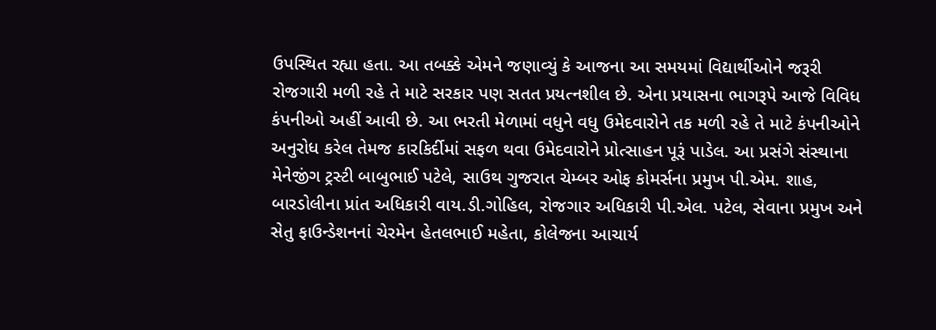ઉપસ્થિત રહ્યા હતા. આ તબક્કે એમને જણાવ્યું કે આજના આ સમયમાં વિદ્યાર્થીઓને જરૂરી રોજગારી મળી રહે તે માટે સરકાર પણ સતત પ્રયત્નશીલ છે. એના પ્રયાસના ભાગરૂપે આજે વિવિધ કંપનીઓ અહીં આવી છે. આ ભરતી મેળામાં વધુને વધુ ઉમેદવારોને તક મળી રહે તે માટે કંપનીઓને અનુરોધ કરેલ તેમજ કારકિર્દીમાં સફળ થવા ઉમેદવારોને પ્રોત્સાહન પૂરૂં પાડેલ. આ પ્રસંગે સંસ્થાના મેનેજીંગ ટ્રસ્ટી બાબુભાઈ પટેલે, સાઉથ ગુજરાત ચેમ્બર ઓફ કોમર્સના પ્રમુખ પી.એમ. શાહ, બારડોલીના પ્રાંત અધિકારી વાય.ડી.ગોહિલ, રોજગાર અધિકારી પી.એલ. પટેલ, સેવાના પ્રમુખ અને સેતુ ફાઉન્ડેશનનાં ચેરમેન હેતલભાઈ મહેતા, કોલેજના આચાર્ય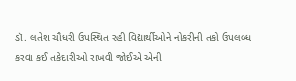ડૉ. લતેશ ચૌધરી ઉપસ્થિત રહી વિદ્યાર્થીઓને નોકરીની તકો ઉપલબ્ધ કરવા કઈ તકેદારીઓ રાખવી જોઈએ એની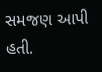સમજણ આપી હતી.